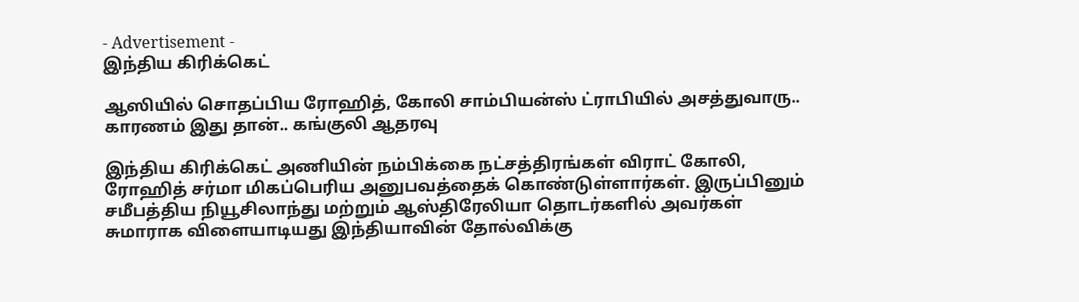- Advertisement -
இந்திய கிரிக்கெட்

ஆஸியில் சொதப்பிய ரோஹித், கோலி சாம்பியன்ஸ் ட்ராபியில் அசத்துவாரு.. காரணம் இது தான்.. கங்குலி ஆதரவு

இந்திய கிரிக்கெட் அணியின் நம்பிக்கை நட்சத்திரங்கள் விராட் கோலி, ரோஹித் சர்மா மிகப்பெரிய அனுபவத்தைக் கொண்டுள்ளார்கள். இருப்பினும் சமீபத்திய நியூசிலாந்து மற்றும் ஆஸ்திரேலியா தொடர்களில் அவர்கள் சுமாராக விளையாடியது இந்தியாவின் தோல்விக்கு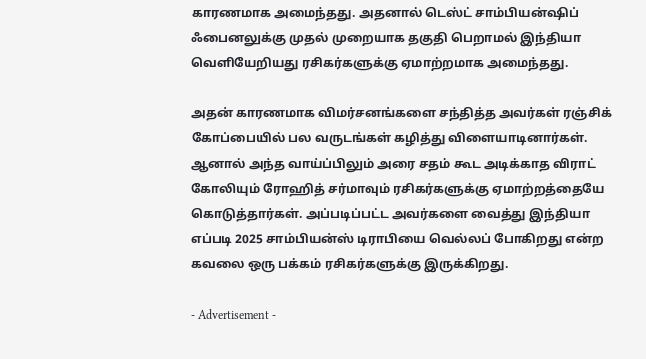காரணமாக அமைந்தது. அதனால் டெஸ்ட் சாம்பியன்ஷிப் ஃபைனலுக்கு முதல் முறையாக தகுதி பெறாமல் இந்தியா வெளியேறியது ரசிகர்களுக்கு ஏமாற்றமாக அமைந்தது.

அதன் காரணமாக விமர்சனங்களை சந்தித்த அவர்கள் ரஞ்சிக் கோப்பையில் பல வருடங்கள் கழித்து விளையாடினார்கள். ஆனால் அந்த வாய்ப்பிலும் அரை சதம் கூட அடிக்காத விராட் கோலியும் ரோஹித் சர்மாவும் ரசிகர்களுக்கு ஏமாற்றத்தையே கொடுத்தார்கள். அப்படிப்பட்ட அவர்களை வைத்து இந்தியா எப்படி 2025 சாம்பியன்ஸ் டிராபியை வெல்லப் போகிறது என்ற கவலை ஒரு பக்கம் ரசிகர்களுக்கு இருக்கிறது.

- Advertisement -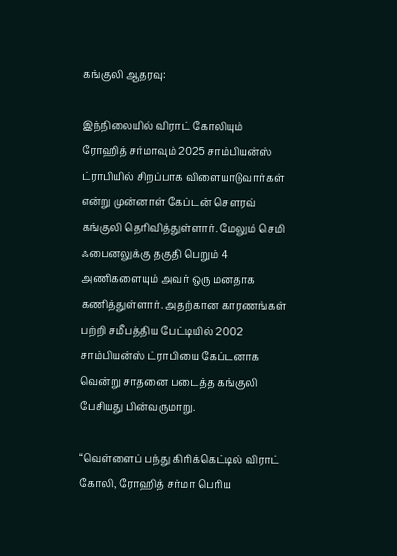கங்குலி ஆதரவு:

இந்நிலையில் விராட் கோலியும் ரோஹித் சர்மாவும் 2025 சாம்பியன்ஸ் ட்ராபியில் சிறப்பாக விளையாடுவார்கள் என்று முன்னாள் கேப்டன் சௌரவ் கங்குலி தெரிவித்துள்ளார். மேலும் செமி ஃபைனலுக்கு தகுதி பெறும் 4 அணிகளையும் அவர் ஒரு மனதாக கணித்துள்ளார். அதற்கான காரணங்கள் பற்றி சமீபத்திய பேட்டியில் 2002 சாம்பியன்ஸ் ட்ராபியை கேப்டனாக வென்று சாதனை படைத்த கங்குலி பேசியது பின்வருமாறு.

“வெள்ளைப் பந்து கிரிக்கெட்டில் விராட் கோலி, ரோஹித் சர்மா பெரிய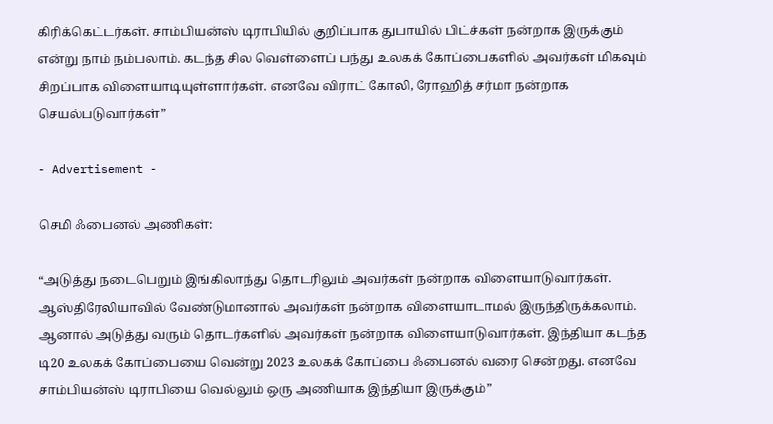கிரிக்கெட்டர்கள். சாம்பியன்ஸ் டிராபியில் குறிப்பாக துபாயில் பிட்ச்கள் நன்றாக இருக்கும் என்று நாம் நம்பலாம். கடந்த சில வெள்ளைப் பந்து உலகக் கோப்பைகளில் அவர்கள் மிகவும் சிறப்பாக விளையாடியுள்ளார்கள். எனவே விராட் கோலி, ரோஹித் சர்மா நன்றாக செயல்படுவார்கள்”

- Advertisement -

செமி ஃபைனல் அணிகள்:

“அடுத்து நடைபெறும் இங்கிலாந்து தொடரிலும் அவர்கள் நன்றாக விளையாடுவார்கள். ஆஸ்திரேலியாவில் வேண்டுமானால் அவர்கள் நன்றாக விளையாடாமல் இருந்திருக்கலாம். ஆனால் அடுத்து வரும் தொடர்களில் அவர்கள் நன்றாக விளையாடுவார்கள். இந்தியா கடந்த டி20 உலகக் கோப்பையை வென்று 2023 உலகக் கோப்பை ஃபைனல் வரை சென்றது. எனவே சாம்பியன்ஸ் டிராபியை வெல்லும் ஒரு அணியாக இந்தியா இருக்கும்”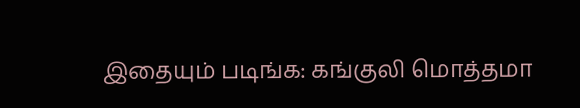இதையும் படிங்க: கங்குலி மொத்தமா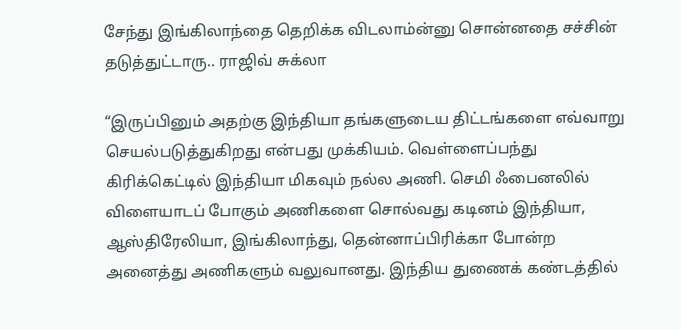சேந்து இங்கிலாந்தை தெறிக்க விடலாம்ன்னு சொன்னதை சச்சின் தடுத்துட்டாரு.. ராஜிவ் சுக்லா

“இருப்பினும் அதற்கு இந்தியா தங்களுடைய திட்டங்களை எவ்வாறு செயல்படுத்துகிறது என்பது முக்கியம். வெள்ளைப்பந்து கிரிக்கெட்டில் இந்தியா மிகவும் நல்ல அணி. செமி ஃபைனலில் விளையாடப் போகும் அணிகளை சொல்வது கடினம் இந்தியா, ஆஸ்திரேலியா, இங்கிலாந்து, தென்னாப்பிரிக்கா போன்ற அனைத்து அணிகளும் வலுவானது. இந்திய துணைக் கண்டத்தில்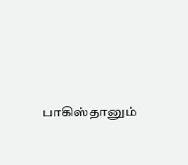பாகிஸ்தானும்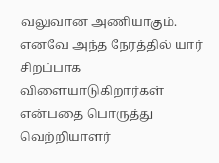வலுவான அணியாகும். எனவே அந்த நேரத்தில் யார் சிறப்பாக விளையாடுகிறார்கள் என்பதை பொருத்து வெற்றியாளர்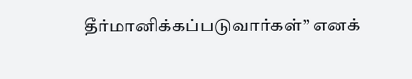தீர்மானிக்கப்படுவார்கள்” எனக்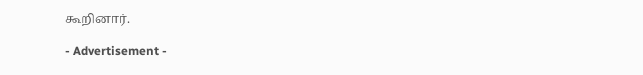கூறினார்.

- Advertisement -